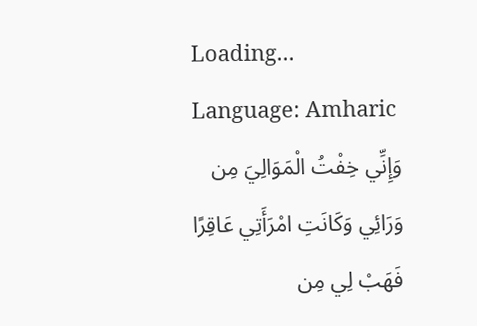Loading...
Language: Amharic
وَإِنِّي خِفْتُ الْمَوَالِيَ مِن وَرَائِي وَكَانَتِ امْرَأَتِي عَاقِرًا فَهَبْ لِي مِن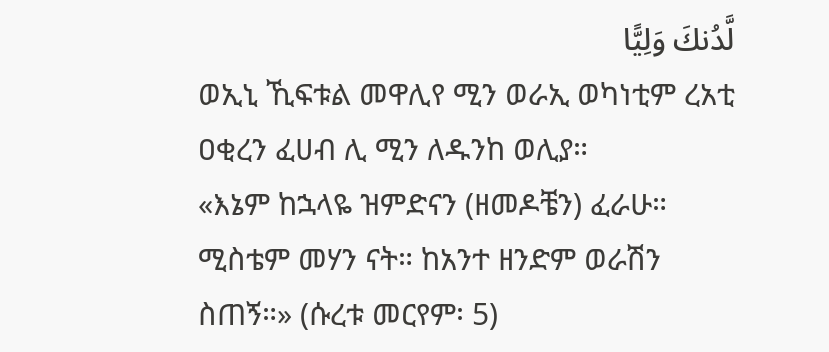لَّدُنكَ وَلِيًّا
ወኢኒ ኺፍቱል መዋሊየ ሚን ወራኢ ወካነቲም ረአቲ ዐቂረን ፈሀብ ሊ ሚን ለዱንከ ወሊያ።
«እኔም ከኋላዬ ዝምድናን (ዘመዶቼን) ፈራሁ። ሚስቴም መሃን ናት። ከአንተ ዘንድም ወራሽን ስጠኝ።» (ሱረቱ መርየም፡ 5)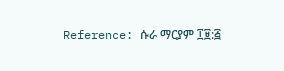Reference: ሱራ ማርያም ፲፱:፭